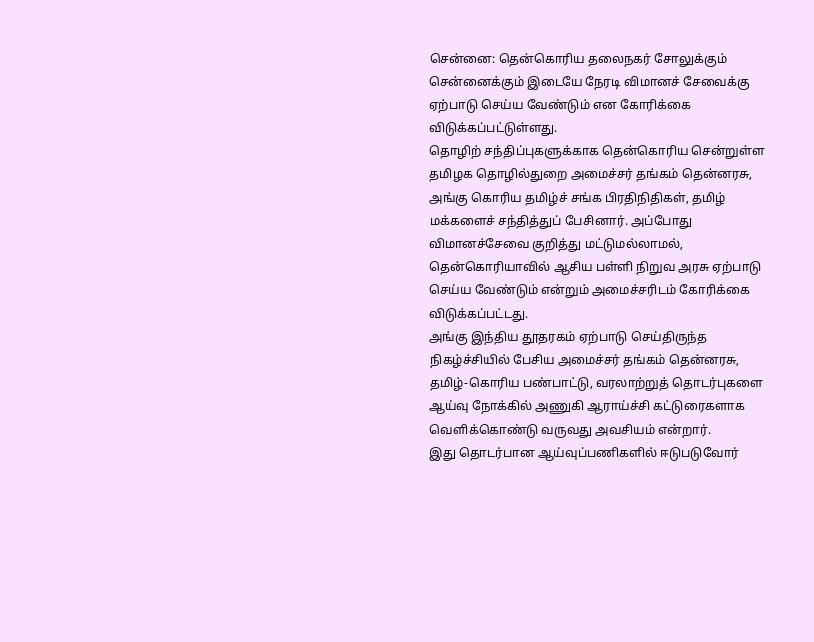சென்னை: தென்கொரிய தலைநகர் சோலுக்கும் சென்னைக்கும் இடையே நேரடி விமானச் சேவைக்கு ஏற்பாடு செய்ய வேண்டும் என கோரிக்கை விடுக்கப்பட்டுள்ளது.
தொழிற் சந்திப்புகளுக்காக தென்கொரிய சென்றுள்ள தமிழக தொழில்துறை அமைச்சர் தங்கம் தென்னரசு, அங்கு கொரிய தமிழ்ச் சங்க பிரதிநிதிகள், தமிழ் மக்களைச் சந்தித்துப் பேசினார். அப்போது விமானச்சேவை குறித்து மட்டுமல்லாமல், தென்கொரியாவில் ஆசிய பள்ளி நிறுவ அரசு ஏற்பாடு செய்ய வேண்டும் என்றும் அமைச்சரிடம் கோரிக்கை விடுக்கப்பட்டது.
அங்கு இந்திய தூதரகம் ஏற்பாடு செய்திருந்த நிகழ்ச்சியில் பேசிய அமைச்சர் தங்கம் தென்னரசு, தமிழ்-கொரிய பண்பாட்டு, வரலாற்றுத் தொடர்புகளை ஆய்வு நோக்கில் அணுகி ஆராய்ச்சி கட்டுரைகளாக வெளிக்கொண்டு வருவது அவசியம் என்றார்.
இது தொடர்பான ஆய்வுப்பணிகளில் ஈடுபடுவோர்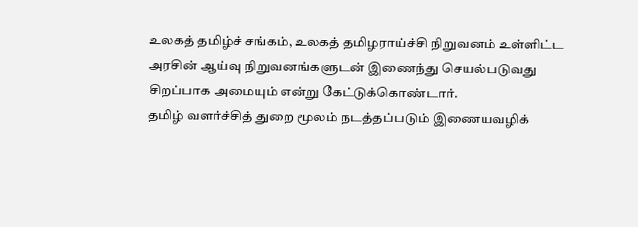உலகத் தமிழ்ச் சங்கம், உலகத் தமிழராய்ச்சி நிறுவனம் உள்ளிட்ட அரசின் ஆய்வு நிறுவனங்களுடன் இணைந்து செயல்படுவது சிறப்பாக அமையும் என்று கேட்டுக்கொண்டார்.
தமிழ் வளர்ச்சித் துறை மூலம் நடத்தப்படும் இணையவழிக்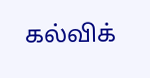கல்விக்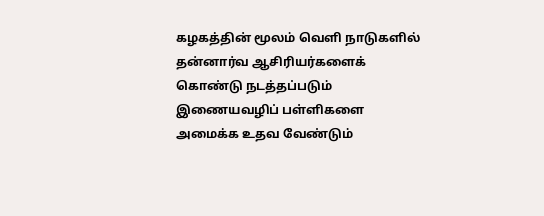கழகத்தின் மூலம் வெளி நாடுகளில் தன்னார்வ ஆசிரியர்களைக் கொண்டு நடத்தப்படும் இணையவழிப் பள்ளிகளை அமைக்க உதவ வேண்டும்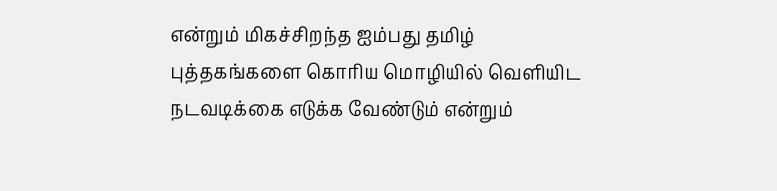என்றும் மிகச்சிறந்த ஐம்பது தமிழ் புத்தகங்களை கொரிய மொழியில் வெளியிட நடவடிக்கை எடுக்க வேண்டும் என்றும்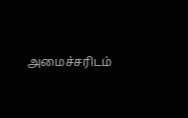அமைச்சரிடம்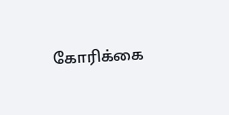கோரிக்கை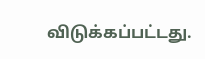விடுக்கப்பட்டது.